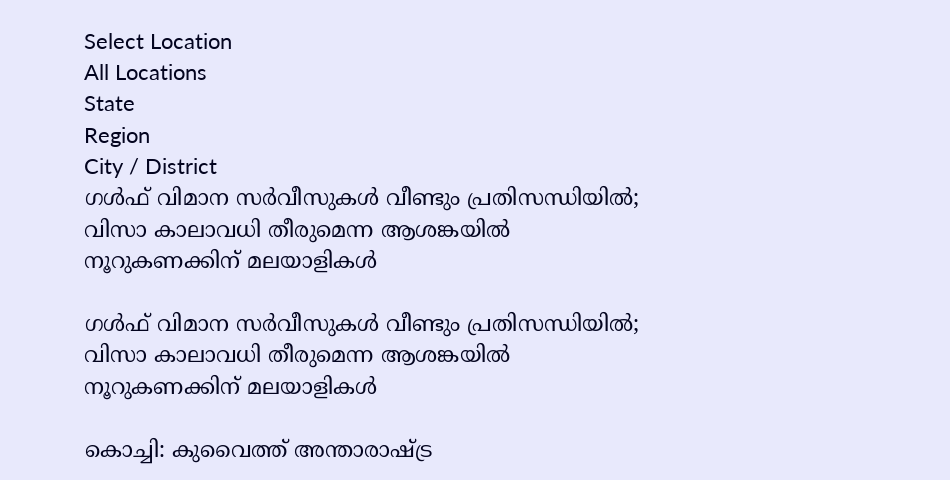Select Location
All Locations
State
Region
City / District
ഗൾഫ് വിമാന സർവീസുകൾ വീണ്ടും പ്രതിസന്ധിയിൽ; വിസാ കാലാവധി തീരുമെന്ന ആശങ്കയിൽ നൂറുകണക്കിന് മലയാളികൾ

ഗൾഫ് വിമാന സർവീസുകൾ വീണ്ടും പ്രതിസന്ധിയിൽ; വിസാ കാലാവധി തീരുമെന്ന ആശങ്കയിൽ നൂറുകണക്കിന് മലയാളികൾ

കൊച്ചി: കുവൈത്ത് അന്താരാഷ്ട്ര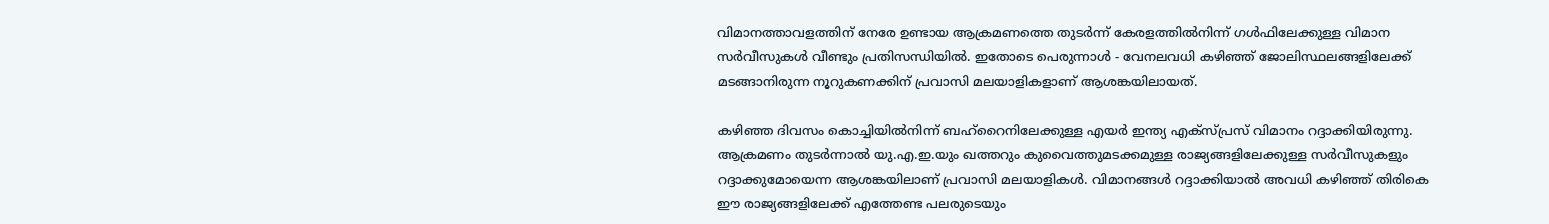വിമാനത്താവളത്തിന് നേരേ ഉണ്ടായ ആക്രമണത്തെ തുടർന്ന് കേരളത്തിൽനിന്ന് ഗൾഫിലേക്കുള്ള വിമാന സർവീസുകൾ വീണ്ടും പ്രതിസന്ധിയിൽ. ഇതോടെ പെരുന്നാൾ - വേനലവധി കഴിഞ്ഞ് ജോലിസ്ഥലങ്ങളിലേക്ക് മടങ്ങാനിരുന്ന നൂറുകണക്കിന് പ്രവാസി മലയാളികളാണ് ആശങ്കയിലായത്.

കഴിഞ്ഞ ദിവസം കൊച്ചിയിൽനിന്ന് ബഹ്റൈനിലേക്കുള്ള എയർ ഇന്ത്യ എക്സ്പ്രസ് വിമാനം റദ്ദാക്കിയിരുന്നു. ആക്രമണം തുടർന്നാൽ യു.എ.ഇ.യും ഖത്തറും കുവൈത്തുമടക്കമുള്ള രാജ്യങ്ങളിലേക്കുള്ള സർവീസുകളും റദ്ദാക്കുമോയെന്ന ആശങ്കയിലാണ് പ്രവാസി മലയാളികൾ. വിമാനങ്ങൾ റദ്ദാക്കിയാൽ അവധി കഴിഞ്ഞ് തിരികെ ഈ രാജ്യങ്ങളിലേക്ക് എത്തേണ്ട പലരുടെയും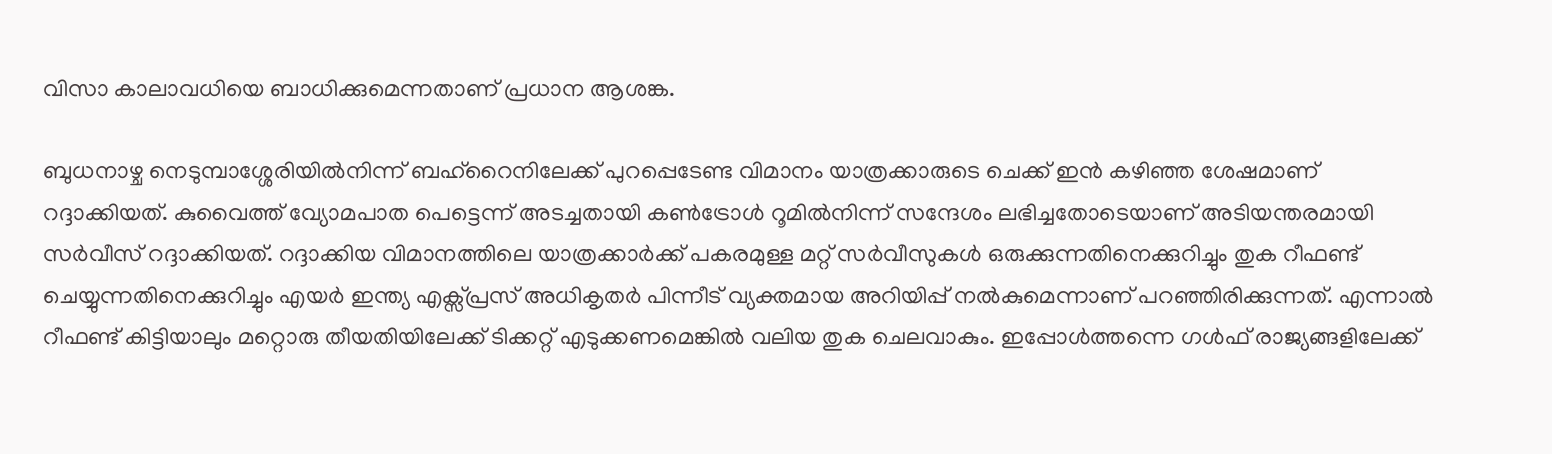വിസാ കാലാവധിയെ ബാധിക്കുമെന്നതാണ് പ്രധാന ആശങ്ക.

ബുധനാഴ്ച നെടുമ്പാശ്ശേരിയിൽനിന്ന് ബഹ്‌റൈനിലേക്ക് പുറപ്പെടേണ്ട വിമാനം യാത്രക്കാരുടെ ചെക്ക് ഇൻ കഴിഞ്ഞ ശേഷമാണ് റദ്ദാക്കിയത്. കുവൈത്ത് വ്യോമപാത പെട്ടെന്ന് അടച്ചതായി കൺട്രോൾ റൂമിൽനിന്ന് സന്ദേശം ലഭിച്ചതോടെയാണ് അടിയന്തരമായി സർവീസ് റദ്ദാക്കിയത്. റദ്ദാക്കിയ വിമാനത്തിലെ യാത്രക്കാർക്ക് പകരമുള്ള മറ്റ് സർവീസുകൾ ഒരുക്കുന്നതിനെക്കുറിച്ചും തുക റീഫണ്ട് ചെയ്യുന്നതിനെക്കുറിച്ചും എയർ ഇന്ത്യ എക്സ്പ്രസ് അധികൃതർ പിന്നീട് വ്യക്തമായ അറിയിപ്പ് നൽകുമെന്നാണ് പറഞ്ഞിരിക്കുന്നത്. എന്നാൽ റീഫണ്ട് കിട്ടിയാലും മറ്റൊരു തീയതിയിലേക്ക് ടിക്കറ്റ് എടുക്കണമെങ്കിൽ വലിയ തുക ചെലവാകും. ഇപ്പോൾത്തന്നെ ഗൾഫ് രാജ്യങ്ങളിലേക്ക്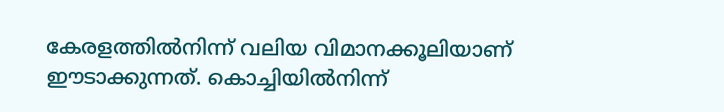കേരളത്തിൽനിന്ന് വലിയ വിമാനക്കൂലിയാണ് ഈടാക്കുന്നത്. കൊച്ചിയിൽനിന്ന്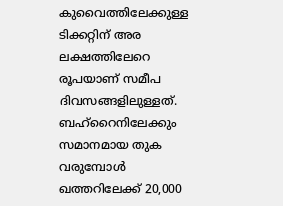കുവൈത്തിലേക്കുള്ള ടിക്കറ്റിന് അര ലക്ഷത്തിലേറെ രൂപയാണ് സമീപ ദിവസങ്ങളിലുള്ളത്. ബഹ്റൈനിലേക്കും സമാനമായ തുക വരുമ്പോൾ ഖത്തറിലേക്ക് 20,000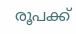രൂപക്ക്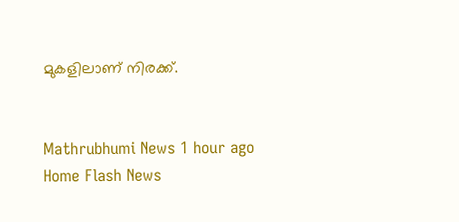മുകളിലാണ് നിരക്ക്.


Mathrubhumi News 1 hour ago
Home Flash News